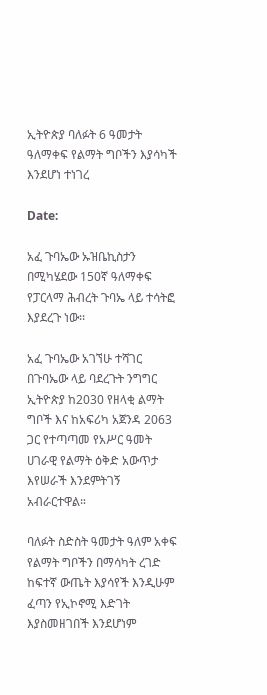ኢትዮጵያ ባለፉት 6 ዓመታት ዓለማቀፍ የልማት ግቦችን እያሳካች እንደሆነ ተነገረ

Date:

አፈ ጉባኤው ኡዝቤኪስታን በሚካሄደው 150ኛ ዓለማቀፍ የፓርላማ ሕብረት ጉባኤ ላይ ተሳትፎ እያደረጉ ነው፡፡

አፈ ጉባኤው አገኘሁ ተሻገር በጉባኤው ላይ ባደረጉት ንግግር ኢትዮጵያ ከ2030 የዘላቂ ልማት ግቦች እና ከአፍሪካ አጀንዳ 2063 ጋር የተጣጣመ የአሥር ዓመት ሀገራዊ የልማት ዕቅድ አውጥታ እየሠራች እንደምትገኝ አብራርተዋል።

ባለፉት ስድስት ዓመታት ዓለም አቀፍ የልማት ግቦችን በማሳካት ረገድ ከፍተኛ ውጤት እያሳየች እንዲሁም ፈጣን የኢኮኖሚ እድገት እያስመዘገበች እንደሆነም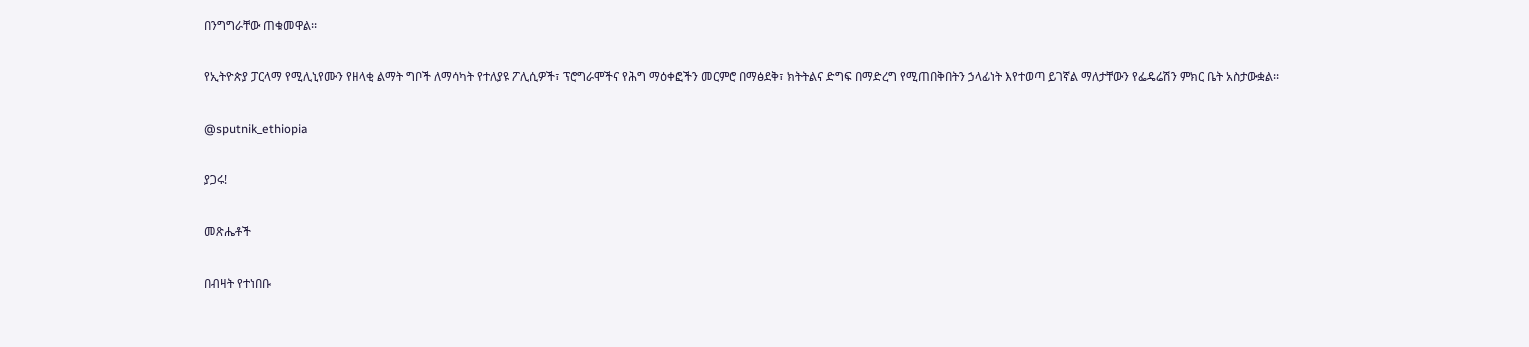በንግግራቸው ጠቁመዋል፡፡

የኢትዮጵያ ፓርላማ የሚሊኒየሙን የዘላቂ ልማት ግቦች ለማሳካት የተለያዩ ፖሊሲዎች፣ ፕሮግራሞችና የሕግ ማዕቀፎችን መርምሮ በማፅደቅ፣ ክትትልና ድግፍ በማድረግ የሚጠበቅበትን ኃላፊነት እየተወጣ ይገኛል ማለታቸውን የፌዴሬሽን ምክር ቤት አስታውቋል፡፡

@sputnik_ethiopia

ያጋሩ!

መጽሔቶች

በብዛት የተነበቡ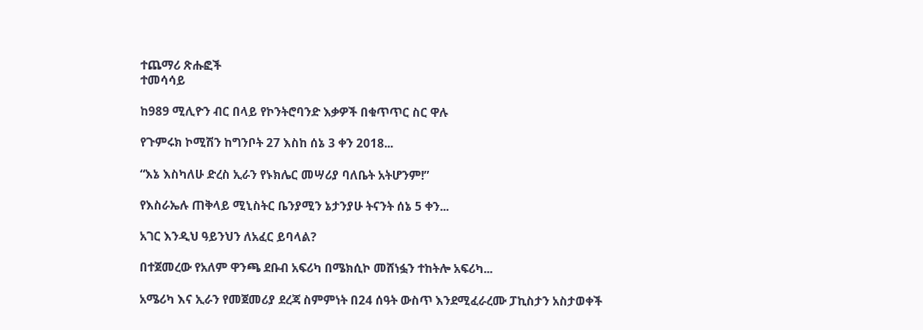ተጨማሪ ጽሑፎች
ተመሳሳይ

ከ989 ሚሊዮን ብር በላይ የኮንትሮባንድ እቃዎች በቁጥጥር ስር ዋሉ

የጉምሩክ ኮሚሽን ከግንቦት 27 እስከ ሰኔ 3 ቀን 2018...

“እኔ እስካለሁ ድረስ ኢራን የኑክሌር መሣሪያ ባለቤት አትሆንም!”

የእስራኤሉ ጠቅላይ ሚኒስትር ቤንያሚን ኔታንያሁ ትናንት ሰኔ 5 ቀን...

አገር እንዲህ ዓይንህን ለአፈር ይባላል?

በተጀመረው የአለም ዋንጫ ደቡብ አፍሪካ በሜክሲኮ መሸነፏን ተከትሎ አፍሪካ...

አሜሪካ እና ኢራን የመጀመሪያ ደረጃ ስምምነት በ24 ሰዓት ውስጥ እንደሚፈራረሙ ፓኪስታን አስታወቀች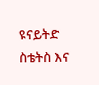ዩናይትድ ስቴትስ እና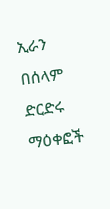ኢራን በሰላም ድርድሩ ማዕቀፎች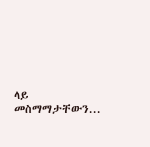ላይ መስማማታቸውን...